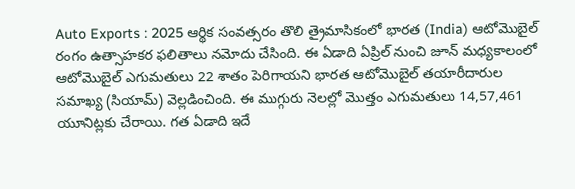Auto Exports : 2025 ఆర్థిక సంవత్సరం తొలి త్రైమాసికంలో భారత (India) ఆటోమొబైల్ రంగం ఉత్సాహకర ఫలితాలు నమోదు చేసింది. ఈ ఏడాది ఏప్రిల్ నుంచి జూన్ మధ్యకాలంలో ఆటోమొబైల్ ఎగుమతులు 22 శాతం పెరిగాయని భారత ఆటోమొబైల్ తయారీదారుల సమాఖ్య (సియామ్) వెల్లడించింది. ఈ ముగ్గురు నెలల్లో మొత్తం ఎగుమతులు 14,57,461 యూనిట్లకు చేరాయి. గత ఏడాది ఇదే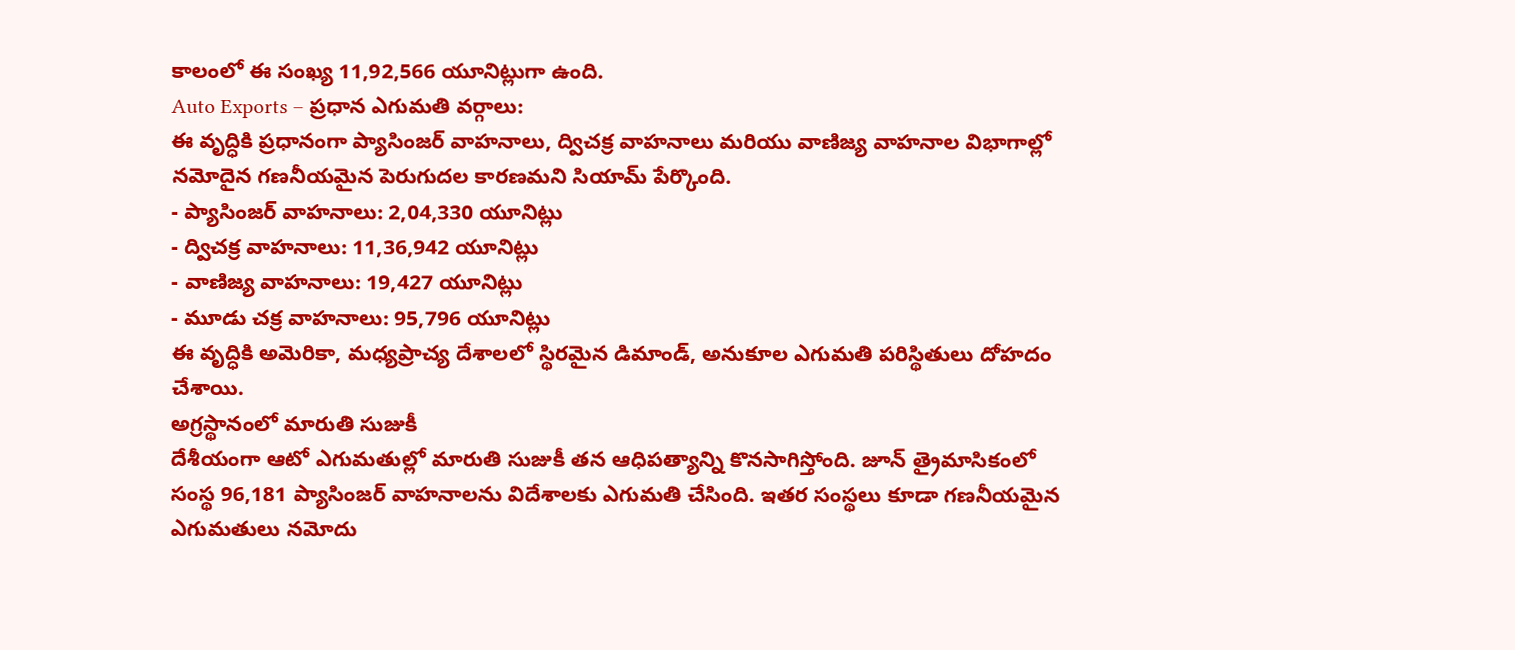కాలంలో ఈ సంఖ్య 11,92,566 యూనిట్లుగా ఉంది.
Auto Exports – ప్రధాన ఎగుమతి వర్గాలు:
ఈ వృద్ధికి ప్రధానంగా ప్యాసింజర్ వాహనాలు, ద్విచక్ర వాహనాలు మరియు వాణిజ్య వాహనాల విభాగాల్లో నమోదైన గణనీయమైన పెరుగుదల కారణమని సియామ్ పేర్కొంది.
- ప్యాసింజర్ వాహనాలు: 2,04,330 యూనిట్లు
- ద్విచక్ర వాహనాలు: 11,36,942 యూనిట్లు
- వాణిజ్య వాహనాలు: 19,427 యూనిట్లు
- మూడు చక్ర వాహనాలు: 95,796 యూనిట్లు
ఈ వృద్ధికి అమెరికా, మధ్యప్రాచ్య దేశాలలో స్థిరమైన డిమాండ్, అనుకూల ఎగుమతి పరిస్థితులు దోహదం చేశాయి.
అగ్రస్థానంలో మారుతి సుజుకీ
దేశీయంగా ఆటో ఎగుమతుల్లో మారుతి సుజుకీ తన ఆధిపత్యాన్ని కొనసాగిస్తోంది. జూన్ త్రైమాసికంలో సంస్థ 96,181 ప్యాసింజర్ వాహనాలను విదేశాలకు ఎగుమతి చేసింది. ఇతర సంస్థలు కూడా గణనీయమైన ఎగుమతులు నమోదు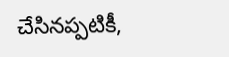చేసినప్పటికీ,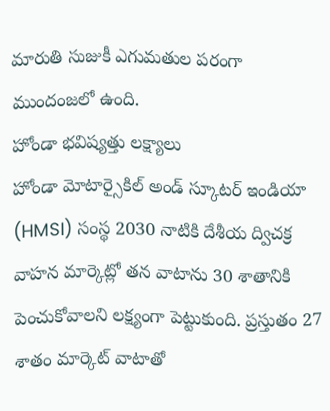మారుతి సుజుకీ ఎగుమతుల పరంగా ముందంజలో ఉంది.
హోండా భవిష్యత్తు లక్ష్యాలు
హోండా మోటార్సైకిల్ అండ్ స్కూటర్ ఇండియా (HMSI) సంస్థ 2030 నాటికి దేశీయ ద్విచక్ర వాహన మార్కెట్లో తన వాటాను 30 శాతానికి పెంచుకోవాలని లక్ష్యంగా పెట్టుకుంది. ప్రస్తుతం 27 శాతం మార్కెట్ వాటాతో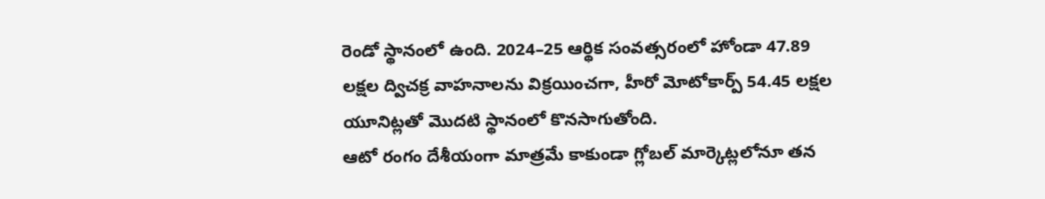రెండో స్థానంలో ఉంది. 2024–25 ఆర్థిక సంవత్సరంలో హోండా 47.89 లక్షల ద్విచక్ర వాహనాలను విక్రయించగా, హీరో మోటోకార్ప్ 54.45 లక్షల యూనిట్లతో మొదటి స్థానంలో కొనసాగుతోంది.
ఆటో రంగం దేశీయంగా మాత్రమే కాకుండా గ్లోబల్ మార్కెట్లలోనూ తన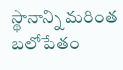స్థానాన్ని మరింత బలోపేతం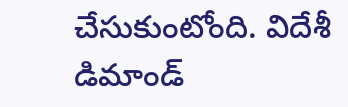చేసుకుంటోంది. విదేశీ డిమాండ్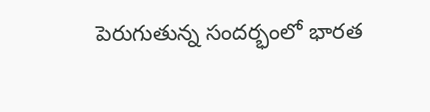పెరుగుతున్న సందర్భంలో భారత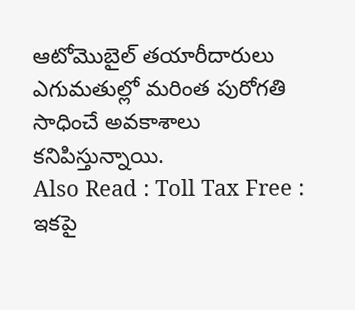ఆటోమొబైల్ తయారీదారులు ఎగుమతుల్లో మరింత పురోగతి సాధించే అవకాశాలు కనిపిస్తున్నాయి.
Also Read : Toll Tax Free : ఇకపై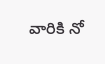వారికి నో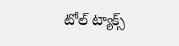టోల్ ట్యాక్స్